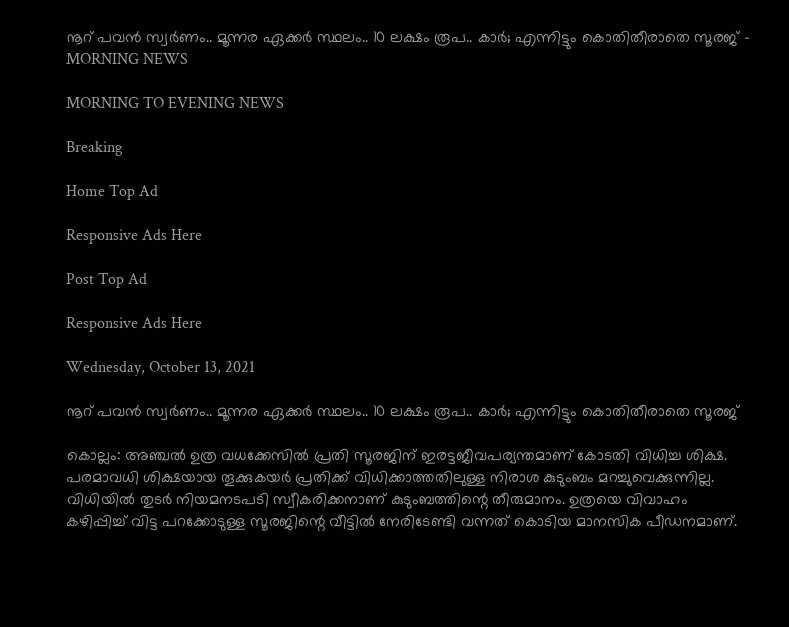നൂറ് പവന്‍ സ്വര്‍ണം.. മൂന്നര ഏക്കര്‍ സ്ഥലം.. 10 ലക്ഷം രൂപ.. കാര്‍; എന്നിട്ടും കൊതിതീരാതെ സൂരജ് - MORNING NEWS

MORNING TO EVENING NEWS

Breaking

Home Top Ad

Responsive Ads Here

Post Top Ad

Responsive Ads Here

Wednesday, October 13, 2021

നൂറ് പവന്‍ സ്വര്‍ണം.. മൂന്നര ഏക്കര്‍ സ്ഥലം.. 10 ലക്ഷം രൂപ.. കാര്‍; എന്നിട്ടും കൊതിതീരാതെ സൂരജ്

കൊല്ലം: അഞ്ചൽ ഉത്ര വധക്കേസിൽ പ്രതി സൂരജിന് ഇരട്ടജീവപര്യന്തമാണ് കോടതി വിധിച്ച ശിക്ഷ. പരമാവധി ശിക്ഷയായ തൂക്കുകയർ പ്രതിക്ക് വിധിക്കാത്തതിലുള്ള നിരാശ കുടുംബം മറച്ചുവെക്കുന്നില്ല. വിധിയിൽ തുടർ നിയമനടപടി സ്വീകരിക്കനാണ് കുടുംബത്തിന്റെ തീരുമാനം. ഉത്രയെ വിവാഹം കഴിപ്പിച്ച് വിട്ട പറക്കോടുള്ള സൂരജിന്റെ വീട്ടിൽ നേരിടേണ്ടി വന്നത് കൊടിയ മാനസിക പീഡനമാണ്.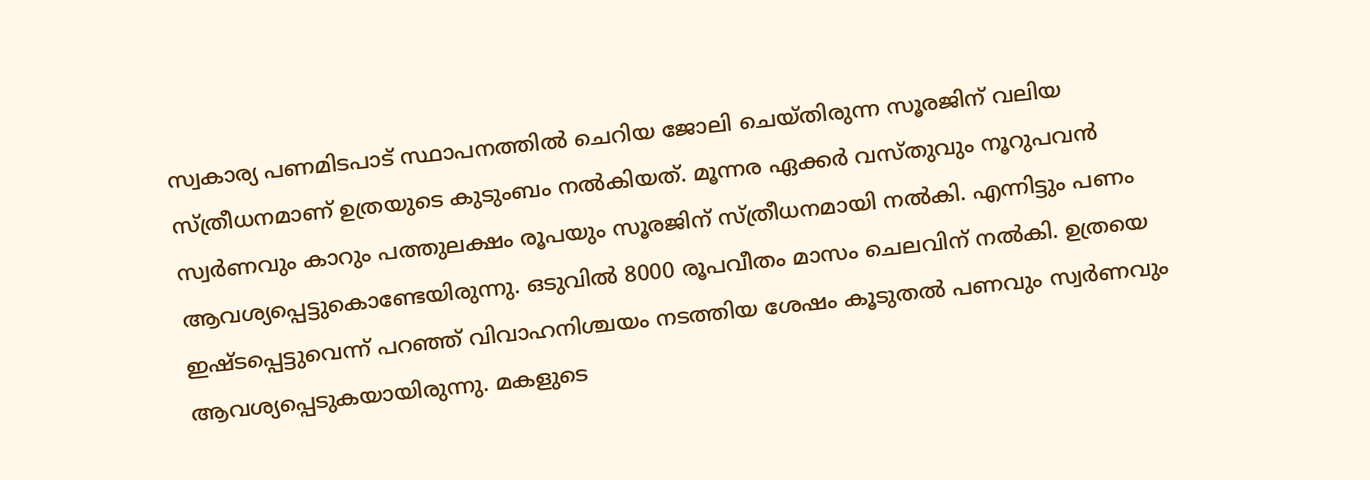സ്വകാര്യ പണമിടപാട് സ്ഥാപനത്തിൽ ചെറിയ ജോലി ചെയ്തിരുന്ന സൂരജിന് വലിയ സ്ത്രീധനമാണ് ഉത്രയുടെ കുടുംബം നൽകിയത്. മൂന്നര ഏക്കർ വസ്തുവും നൂറുപവൻ സ്വർണവും കാറും പത്തുലക്ഷം രൂപയും സൂരജിന് സ്ത്രീധനമായി നൽകി. എന്നിട്ടും പണം ആവശ്യപ്പെട്ടുകൊണ്ടേയിരുന്നു. ഒടുവിൽ 8000 രൂപവീതം മാസം ചെലവിന് നൽകി. ഉത്രയെ ഇഷ്ടപ്പെട്ടുവെന്ന് പറഞ്ഞ് വിവാഹനിശ്ചയം നടത്തിയ ശേഷം കൂടുതൽ പണവും സ്വർണവും ആവശ്യപ്പെടുകയായിരുന്നു. മകളുടെ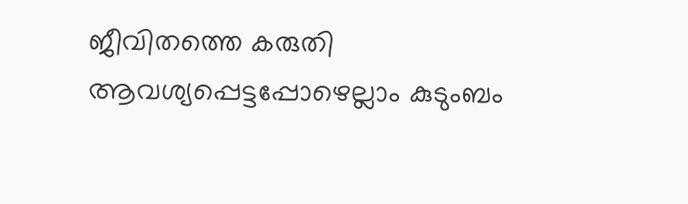ജീവിതത്തെ കരുതി ആവശ്യപ്പെട്ടപ്പോഴെല്ലാം കുടുംബം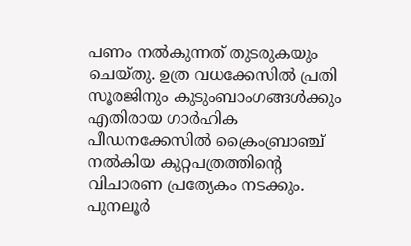പണം നൽകുന്നത് തുടരുകയും ചെയ്തു. ഉത്ര വധക്കേസിൽ പ്രതി സൂരജിനും കുടുംബാംഗങ്ങൾക്കും എതിരായ ഗാർഹിക പീഡനക്കേസിൽ ക്രൈംബ്രാഞ്ച് നൽകിയ കുറ്റപത്രത്തിന്റെ വിചാരണ പ്രത്യേകം നടക്കും. പുനലൂർ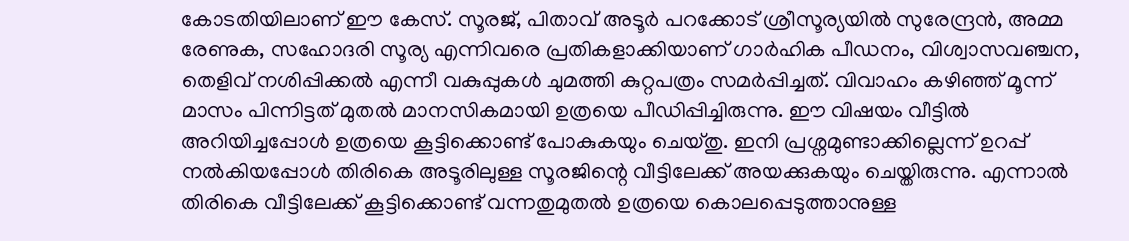കോടതിയിലാണ് ഈ കേസ്. സൂരജ്, പിതാവ് അടൂർ പറക്കോട് ശ്രീസൂര്യയിൽ സുരേന്ദ്രൻ, അമ്മ രേണുക, സഹോദരി സൂര്യ എന്നിവരെ പ്രതികളാക്കിയാണ് ഗാർഹിക പീഡനം, വിശ്വാസവഞ്ചന, തെളിവ് നശിപ്പിക്കൽ എന്നീ വകുപ്പുകൾ ചുമത്തി കുറ്റപത്രം സമർപ്പിച്ചത്. വിവാഹം കഴിഞ്ഞ് മൂന്ന് മാസം പിന്നിട്ടത് മുതൽ മാനസികമായി ഉത്രയെ പീഡിപ്പിച്ചിരുന്നു. ഈ വിഷയം വീട്ടിൽ അറിയിച്ചപ്പോൾ ഉത്രയെ കൂട്ടിക്കൊണ്ട് പോകുകയും ചെയ്തു. ഇനി പ്രശ്നമുണ്ടാക്കില്ലെന്ന് ഉറപ്പ് നൽകിയപ്പോൾ തിരികെ അടൂരിലുള്ള സൂരജിന്റെ വീട്ടിലേക്ക് അയക്കുകയും ചെയ്തിരുന്നു. എന്നാൽ തിരികെ വീട്ടിലേക്ക് കൂട്ടിക്കൊണ്ട് വന്നതുമുതൽ ഉത്രയെ കൊലപ്പെടുത്താനുള്ള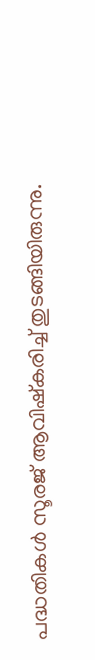പദ്ധതികൾ സൂരജ് ആവിഷ്കരിച്ച് തുടങ്ങിയിരുന്നു.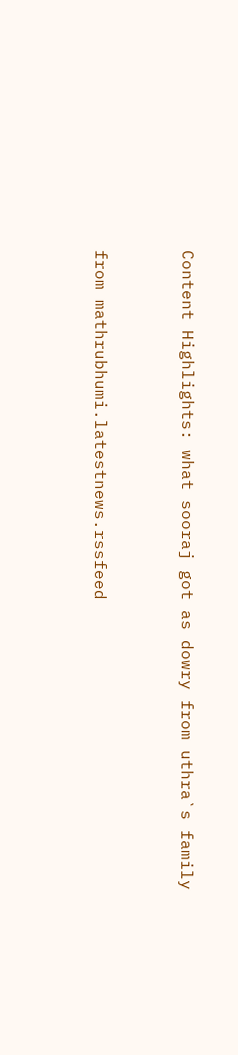Content Highlights: what sooraj got as dowry from uthra`s family


from mathrubhumi.latestnews.rssfeed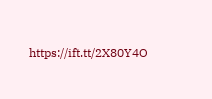https://ift.tt/2X80Y4O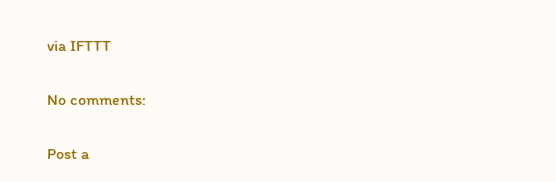via IFTTT

No comments:

Post a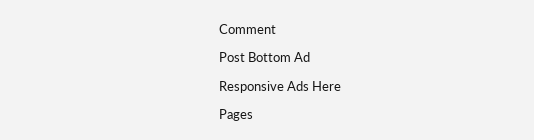Comment

Post Bottom Ad

Responsive Ads Here

Pages